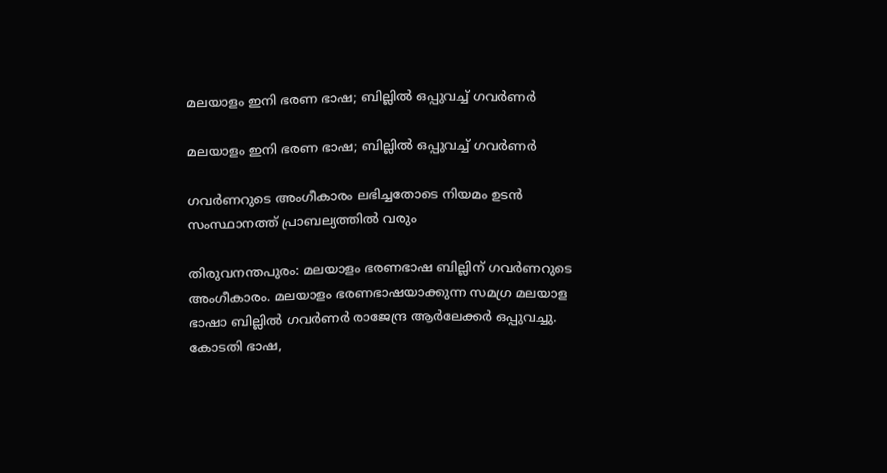മലയാളം ഇനി ഭരണ ഭാഷ; ബില്ലില്‍ ഒപ്പുവച്ച് ഗവര്‍ണര്‍

മലയാളം ഇനി ഭരണ ഭാഷ; ബില്ലില്‍ ഒപ്പുവച്ച് ഗവര്‍ണര്‍

ഗവര്‍ണറുടെ അംഗീകാരം ലഭിച്ചതോടെ നിയമം ഉടന്‍ സംസ്ഥാനത്ത് പ്രാബല്യത്തില്‍ വരും

തിരുവനന്തപുരം: മലയാളം ഭരണഭാഷ ബില്ലിന് ഗവര്‍ണറുടെ അംഗീകാരം. മലയാളം ഭരണഭാഷയാക്കുന്ന സമഗ്ര മലയാള ഭാഷാ ബില്ലില്‍ ഗവര്‍ണര്‍ രാജേന്ദ്ര ആര്‍ലേക്കര്‍ ഒപ്പുവച്ചു. കോടതി ഭാഷ,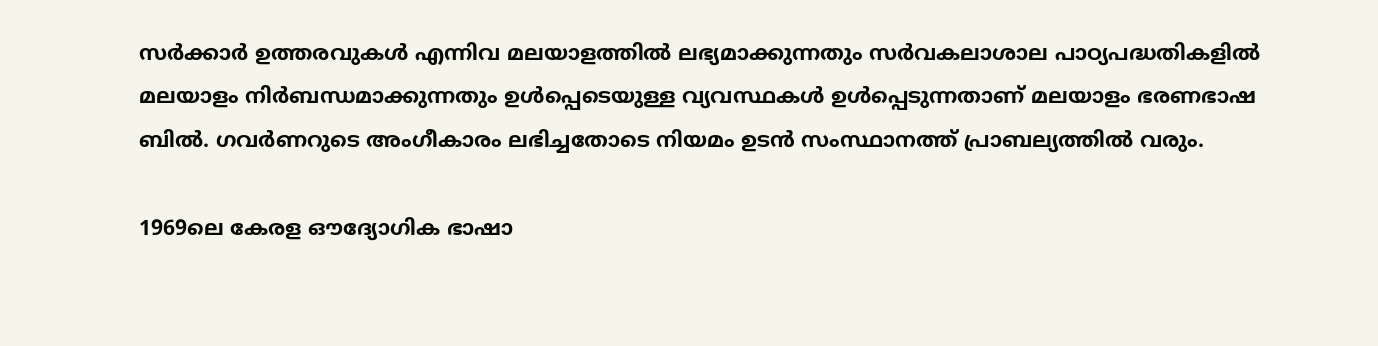സര്‍ക്കാര്‍ ഉത്തരവുകള്‍ എന്നിവ മലയാളത്തില്‍ ലഭ്യമാക്കുന്നതും സര്‍വകലാശാല പാഠ്യപദ്ധതികളില്‍ മലയാളം നിര്‍ബന്ധമാക്കുന്നതും ഉള്‍പ്പെടെയുള്ള വ്യവസ്ഥകള്‍ ഉള്‍പ്പെടുന്നതാണ് മലയാളം ഭരണഭാഷ ബില്‍. ഗവര്‍ണറുടെ അംഗീകാരം ലഭിച്ചതോടെ നിയമം ഉടന്‍ സംസ്ഥാനത്ത് പ്രാബല്യത്തില്‍ വരും.

1969ലെ കേരള ഔദ്യോഗിക ഭാഷാ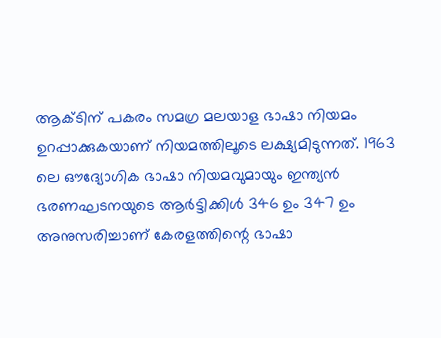ആക്ടിന് പകരം സമഗ്ര മലയാള ഭാഷാ നിയമം ഉറപ്പാക്കുകയാണ് നിയമത്തിലൂടെ ലക്ഷ്യമിടുന്നത്. 1963 ലെ ഔദ്യോഗിക ഭാഷാ നിയമവുമായും ഇന്ത്യന്‍ ഭരണഘടനയുടെ ആര്‍ട്ടിക്കിള്‍ 346 ഉം 347 ഉം അനുസരിച്ചാണ് കേരളത്തിന്റെ ഭാഷാ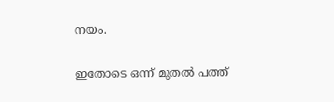നയം.

ഇതോടെ ഒന്ന് മുതല്‍ പത്ത്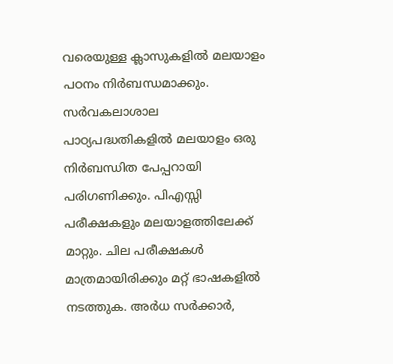വരെയുള്ള ക്ലാസുകളില്‍ മലയാളം പഠനം നിര്‍ബന്ധമാക്കും. സര്‍വകലാശാല പാഠ്യപദ്ധതികളില്‍ മലയാളം ഒരു നിര്‍ബന്ധിത പേപ്പറായി പരിഗണിക്കും. പിഎസ്സി പരീക്ഷകളും മലയാളത്തിലേക്ക് മാറ്റും. ചില പരീക്ഷകള്‍ മാത്രമായിരിക്കും മറ്റ് ഭാഷകളില്‍ നടത്തുക. അര്‍ധ സര്‍ക്കാര്‍,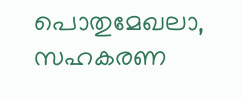പൊതുമേഖലാ, സഹകരണ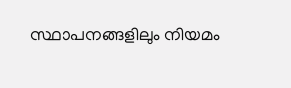സ്ഥാപനങ്ങളിലും നിയമം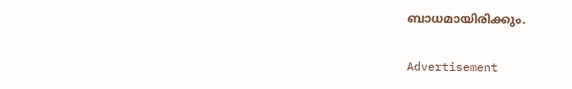ബാധമായിരിക്കും.

Advertisement